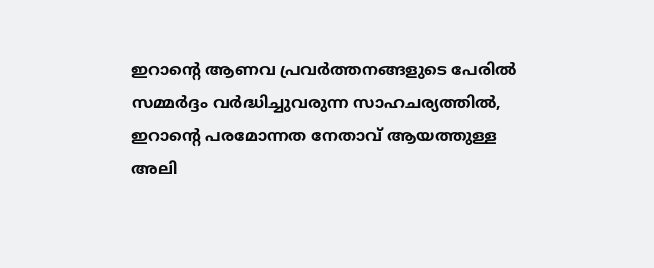ഇറാന്റെ ആണവ പ്രവർത്തനങ്ങളുടെ പേരിൽ സമ്മർദ്ദം വർദ്ധിച്ചുവരുന്ന സാഹചര്യത്തിൽ, ഇറാന്റെ പരമോന്നത നേതാവ് ആയത്തുള്ള അലി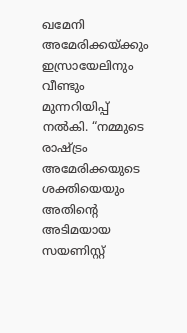ഖമേനി അമേരിക്കയ്ക്കും ഇസ്രായേലിനും വീണ്ടും മുന്നറിയിപ്പ് നൽകി. “നമ്മുടെ രാഷ്ട്രം അമേരിക്കയുടെ ശക്തിയെയും അതിന്റെ അടിമയായ സയണിസ്റ്റ്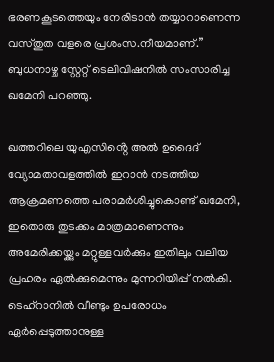ഭരണകൂടത്തെയും നേരിടാൻ തയ്യാറാണെന്ന വസ്തുത വളരെ പ്രശംസ.നീയമാണ്.” ബുധനാഴ്ച സ്റ്റേറ്റ് ടെലിവിഷനിൽ സംസാരിച്ച ഖമേനി പറഞ്ഞു.

ഖത്തറിലെ യുഎസിൻ്റെ അൽ ഉദൈദ് വ്യോമതാവളത്തിൽ ഇറാൻ നടത്തിയ ആക്രമണത്തെ പരാമർശിച്ചുകൊണ്ട് ഖമേനി, ഇതൊരു തുടക്കം മാത്രമാണെന്നും അമേരിക്കയ്ക്കും മറ്റുള്ളവർക്കും ഇതിലും വലിയ പ്രഹരം ഏൽക്കുമെന്നും മുന്നറിയിപ്പ് നൽകി. ടെഹ്‌റാനിൽ വീണ്ടും ഉപരോധം ഏർപ്പെടുത്താനുള്ള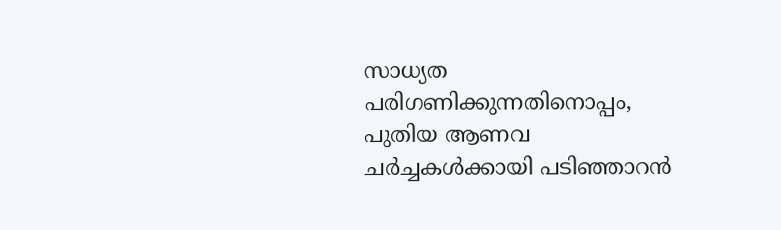സാധ്യത പരിഗണിക്കുന്നതിനൊപ്പം, പുതിയ ആണവ ചർച്ചകൾക്കായി പടിഞ്ഞാറൻ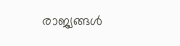രാജ്യങ്ങൾ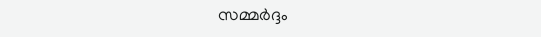സമ്മർദ്ദം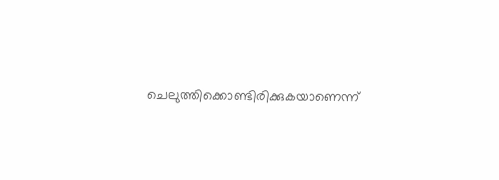ചെലുത്തിക്കൊണ്ടിരിക്കുകയാണെന്ന്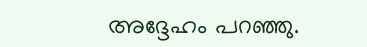അദ്ദേഹം പറഞ്ഞു.